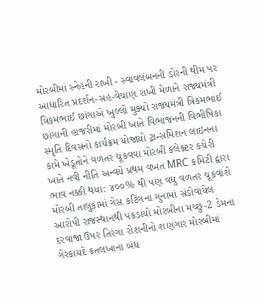મોરબીમાં સ્નેહની રાખી - સ્વાવલંબનની ડોરની થીમ પર આધારિત પ્રદર્શન-સહ-વેચાણ રાખી મેળાને રાજ્યમંત્રી ત્રિકમભાઈ છાંગાએ ખુલ્લો મુક્યો રાજ્યમંત્રી ત્રિકમભાઈ છાંગાની હાજરીમાં મોરબી ખાતે વિભાજનની વિભીષિકા સ્મૃતિ દિવસનો કાર્યક્રમ યોજાયો ટ્રાન્સમિશન લાઇનના કામે ખેડૂતોને વળતર ચૂકવવા મોરબી કલેક્ટર કચેરી ખાતે નવી નીતિ અન્વયે પ્રથમ વખત MRC કમિટી દ્વારા ભાવ નક્કી થયા: ૪૦૦% થી પણ વધુ વળતર ચૂકવાશે મોરબી તાલુકામાં ગેસ કટિંગના ગુનામાં સંડોવાયેલ આરોપી રાજસ્થાનથી પકડાયો મોરબીના મચ્છુ-2 ડેમના દરવાજા ઉપર તિરંગા રોશનીનો શણગાર મોરબીમાં ગેરકાયદે કતલખાના બંધ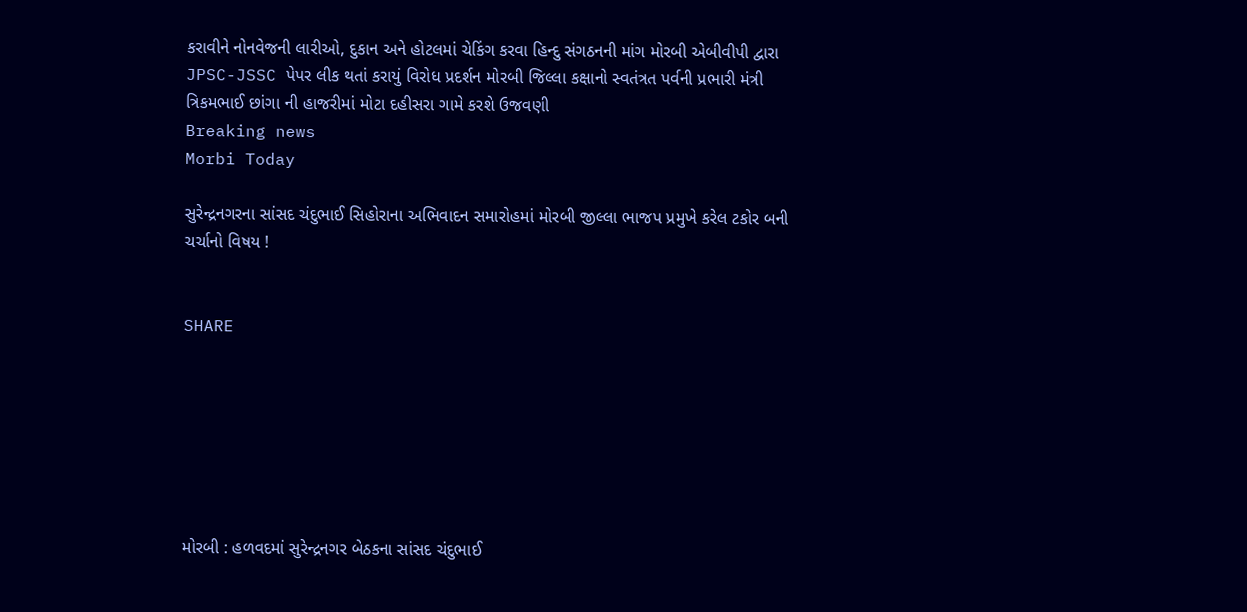કરાવીને નોનવેજની લારીઓ, દુકાન અને હોટલમાં ચેકિંગ કરવા હિન્દુ સંગઠનની માંગ મોરબી એબીવીપી દ્વારા JPSC-JSSC પેપર લીક થતાં કરાયું વિરોધ પ્રદર્શન મોરબી જિલ્લા કક્ષાનો સ્વતંત્રત પર્વની પ્રભારી મંત્રી ત્રિકમભાઈ છાંગા ની હાજરીમાં મોટા દહીસરા ગામે કરશે ઉજવણી
Breaking news
Morbi Today

સુરેન્દ્રનગરના સાંસદ ચંદુભાઈ સિહોરાના અભિવાદન સમારોહમાં મોરબી જીલ્લા ભાજપ પ્રમુખે કરેલ ટકોર બની ચર્ચાનો વિષય !


SHARE







મોરબી : હળવદમાં સુરેન્દ્રનગર બેઠકના સાંસદ ચંદુભાઈ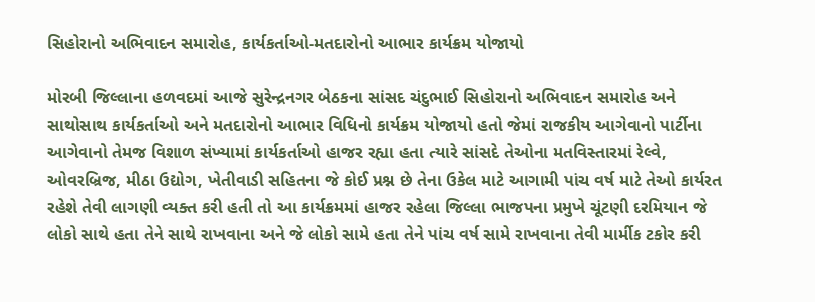સિહોરાનો અભિવાદન સમારોહ, કાર્યકર્તાઓ-મતદારોનો આભાર કાર્યક્રમ યોજાયો

મોરબી જિલ્લાના હળવદમાં આજે સુરેન્દ્રનગર બેઠકના સાંસદ ચંદુભાઈ સિહોરાનો અભિવાદન સમારોહ અને સાથોસાથ કાર્યકર્તાઓ અને મતદારોનો આભાર વિધિનો કાર્યક્રમ યોજાયો હતો જેમાં રાજકીય આગેવાનો પાર્ટીના આગેવાનો તેમજ વિશાળ સંખ્યામાં કાર્યકર્તાઓ હાજર રહ્યા હતા ત્યારે સાંસદે તેઓના મતવિસ્તારમાં રેલ્વે, ઓવરબ્રિજ, મીઠા ઉદ્યોગ, ખેતીવાડી સહિતના જે કોઈ પ્રશ્ન છે તેના ઉકેલ માટે આગામી પાંચ વર્ષ માટે તેઓ કાર્યરત રહેશે તેવી લાગણી વ્યક્ત કરી હતી તો આ કાર્યક્રમમાં હાજર રહેલા જિલ્લા ભાજપના પ્રમુખે ચૂંટણી દરમિયાન જે લોકો સાથે હતા તેને સાથે રાખવાના અને જે લોકો સામે હતા તેને પાંચ વર્ષ સામે રાખવાના તેવી માર્મીક ટકોર કરી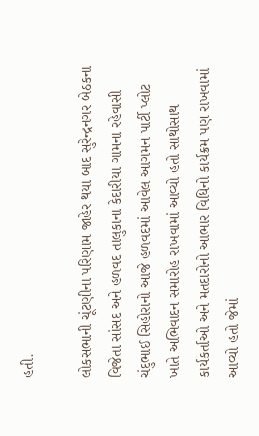હતી.

લોકસભાની ચૂંટણીના પરિણામ જાહેર થયા બાદ સુરેન્દ્રનગર બેઠકના વિજેતા સાંસદ અને હળવદ તાલુકાના કેદારીયા ગામના રહેવાસી ચંદુભાઈ સિહોરાનો આજે હળવદમાં આવેલ આગમન પાર્ટી પ્લોટ ખાતે અભિવાદન સમારોહ રાખવામાં આવ્યો હતો સાથોસાથ કાર્યકર્તાઓ અને મતદારોનો આભાર વિધિનો કાર્યક્રમ પણ રાખવામાં આવ્યો હતો જેમાં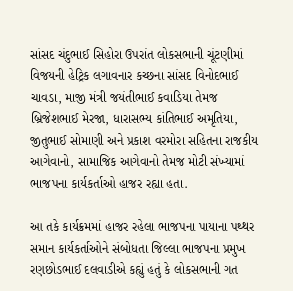સાંસદ ચંદુભાઈ સિહોરા ઉપરાંત લોકસભાની ચૂંટણીમાં વિજયની હેટ્રિક લગાવનાર કચ્છના સાંસદ વિનોદભાઈ ચાવડા, માજી મંત્રી જયંતીભાઈ કવાડિયા તેમજ બ્રિજેશભાઈ મેરજા, ધારાસભ્ય કાંતિભાઈ અમૃતિયા, જીતુભાઈ સોમાણી અને પ્રકાશ વરમોરા સહિતના રાજકીય આગેવાનો, સામાજિક આગેવાનો તેમજ મોટી સંખ્યામાં ભાજપના કાર્યકર્તાઓ હાજર રહ્યા હતા.

આ તકે કાર્યક્રમમાં હાજર રહેલા ભાજપના પાયાના પથ્થર સમાન કાર્યકર્તાઓને સંબોધતા જિલ્લા ભાજપના પ્રમુખ રણછોડભાઈ દલવાડીએ કહ્યું હતું કે લોકસભાની ગત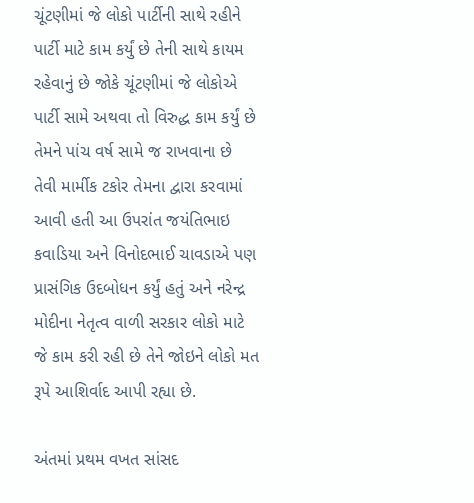ચૂંટણીમાં જે લોકો પાર્ટીની સાથે રહીને પાર્ટી માટે કામ કર્યું છે તેની સાથે કાયમ રહેવાનું છે જોકે ચૂંટણીમાં જે લોકોએ પાર્ટી સામે અથવા તો વિરુદ્ધ કામ કર્યું છે તેમને પાંચ વર્ષ સામે જ રાખવાના છે તેવી માર્મીક ટકોર તેમના દ્વારા કરવામાં આવી હતી આ ઉપરાંત જયંતિભાઇ કવાડિયા અને વિનોદભાઈ ચાવડાએ પણ પ્રાસંગિક ઉદબોધન કર્યું હતું અને નરેન્દ્ર મોદીના નેતૃત્વ વાળી સરકાર લોકો માટે જે કામ કરી રહી છે તેને જોઇને લોકો મત રૂપે આશિર્વાદ આપી રહ્યા છે.

અંતમાં પ્રથમ વખત સાંસદ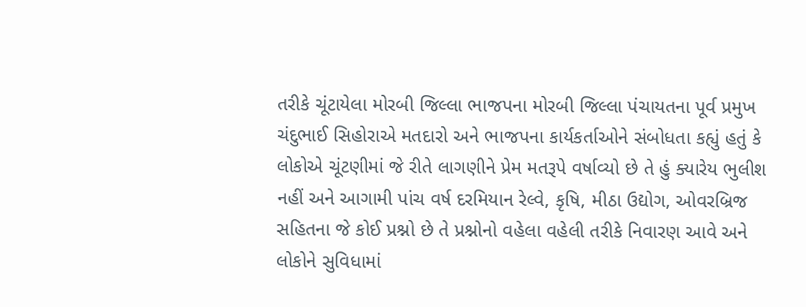તરીકે ચૂંટાયેલા મોરબી જિલ્લા ભાજપના મોરબી જિલ્લા પંચાયતના પૂર્વ પ્રમુખ ચંદુભાઈ સિહોરાએ મતદારો અને ભાજપના કાર્યકર્તાઓને સંબોધતા કહ્યું હતું કે લોકોએ ચૂંટણીમાં જે રીતે લાગણીને પ્રેમ મતરૂપે વર્ષાવ્યો છે તે હું ક્યારેય ભુલીશ નહીં અને આગામી પાંચ વર્ષ દરમિયાન રેલ્વે, કૃષિ, મીઠા ઉદ્યોગ, ઓવરબ્રિજ સહિતના જે કોઈ પ્રશ્નો છે તે પ્રશ્નોનો વહેલા વહેલી તરીકે નિવારણ આવે અને લોકોને સુવિધામાં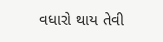વધારો થાય તેવી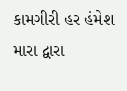કામગીરી હર હંમેશ મારા દ્વારા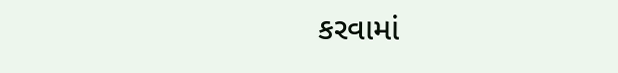કરવામાં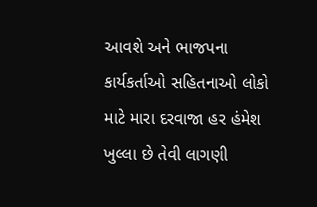આવશે અને ભાજપના કાર્યકર્તાઓ સહિતનાઓ લોકો માટે મારા દરવાજા હર હંમેશ ખુલ્લા છે તેવી લાગણી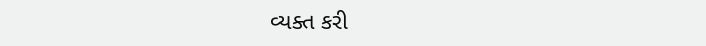વ્યક્ત કરી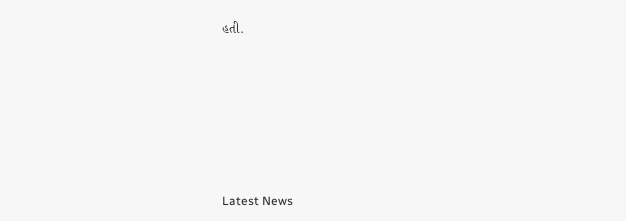હતી.






Latest News